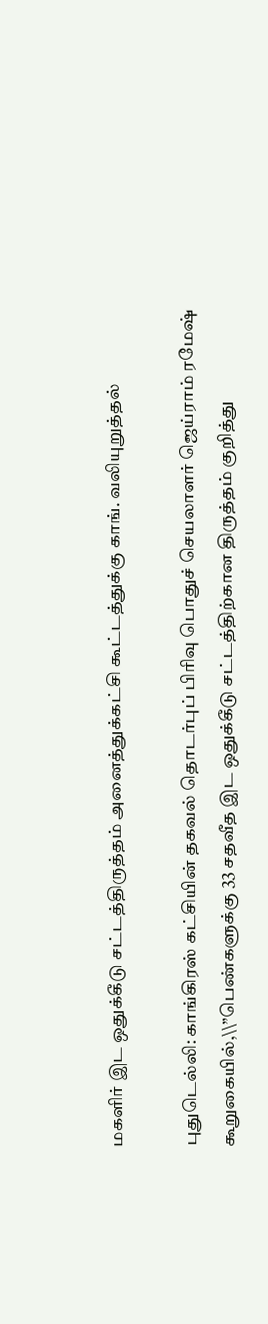மகளிர் இட ஒதுக்கீடு சட்டத்திருத்தம் அனைத்துக்கட்சி கூட்டத்துக்கு காங். வலியுறுத்தல்

புதுடெல்லி: காங்கிரஸ் கட்சியின் தகவல் தொடர்புப் பிரிவு பொதுச் செயலாளர் ஜெய்ராம் ரமேஷ் கூறுகையில்,\\”பெண்களுக்கு 33 சதவீத இட ஒதுக்கீடு சட்டத்திற்கான திருத்தம் குறித்து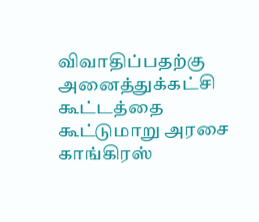விவாதிப்பதற்கு அனைத்துக்கட்சி கூட்டத்தை கூட்டுமாறு அரசை காங்கிரஸ்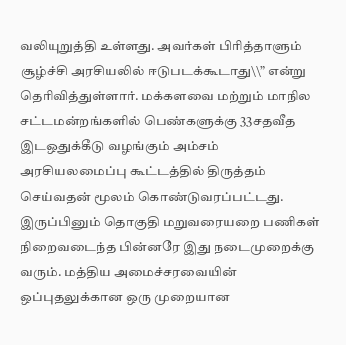வலியுறுத்தி உள்ளது. அவர்கள் பிரித்தாளும் சூழ்ச்சி அரசியலில் ஈடுபடக்கூடாது\\” என்று தெரிவித்துள்ளார். மக்களவை மற்றும் மாநில சட்டமன்றங்களில் பெண்களுக்கு 33சதவீத இடஒதுக்கீடு வழங்கும் அம்சம் அரசியலமைப்பு கூட்டத்தில் திருத்தம் செய்வதன் மூலம் கொண்டுவரப்பட்டது. இருப்பினும் தொகுதி மறுவரையறை பணிகள் நிறைவடைந்த பின்னரே இது நடைமுறைக்கு வரும். மத்திய அமைச்சரவையின் ஒப்புதலுக்கான ஒரு முறையான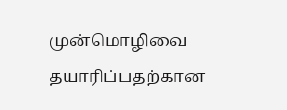முன்மொழிவை தயாரிப்பதற்கான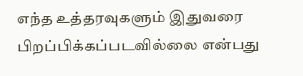எந்த உத்தரவுகளும் இதுவரை பிறப்பிக்கப்படவில்லை என்பது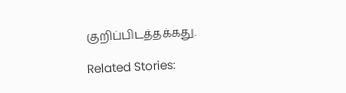குறிப்பிடத்தக்கது.

Related Stories: